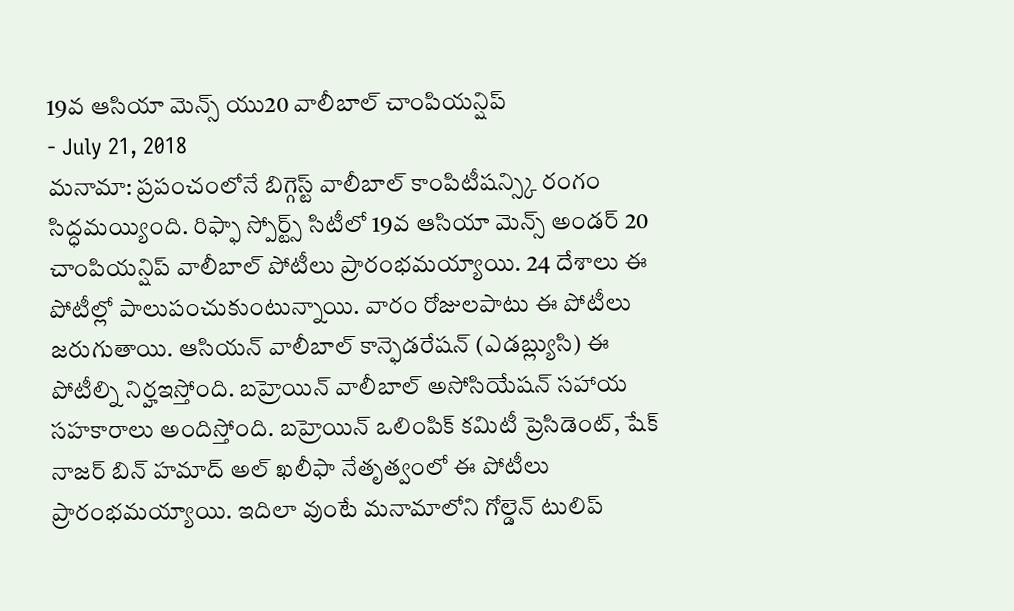19వ ఆసియా మెన్స్ యు20 వాలీబాల్ చాంపియన్షిప్
- July 21, 2018
మనామా: ప్రపంచంలోనే బిగ్గెస్ట్ వాలీబాల్ కాంపిటీషన్స్కి రంగం సిద్ధమయ్యింది. రిఫ్ఫా స్పోర్ట్స్ సిటీలో 19వ ఆసియా మెన్స్ అండర్ 20 చాంపియన్షిప్ వాలీబాల్ పోటీలు ప్రారంభమయ్యాయి. 24 దేశాలు ఈ పోటీల్లో పాలుపంచుకుంటున్నాయి. వారం రోజులపాటు ఈ పోటీలు జరుగుతాయి. ఆసియన్ వాలీబాల్ కాన్ఫెడరేషన్ (ఎడబ్ల్యుసి) ఈ పోటీల్ని నిర్హఇస్తోంది. బహ్రెయిన్ వాలీబాల్ అసోసియేషన్ సహాయ సహకారాలు అందిస్తోంది. బహ్రెయిన్ ఒలింపిక్ కమిటీ ప్రెసిడెంట్, షేక్ నాజర్ బిన్ హమాద్ అల్ ఖలీఫా నేతృత్వంలో ఈ పోటీలు ప్రారంభమయ్యాయి. ఇదిలా వుంటే మనామాలోని గోల్డెన్ టులిప్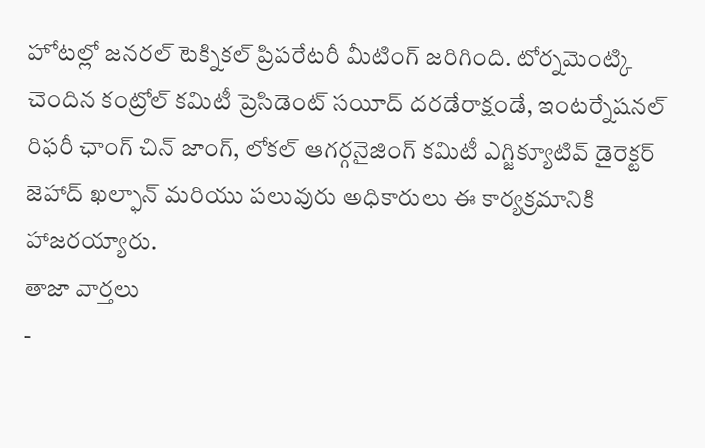హోటల్లో జనరల్ టెక్నికల్ ప్రిపరేటరీ మీటింగ్ జరిగింది. టోర్నమెంట్కి చెందిన కంట్రోల్ కమిటీ ప్రెసిడెంట్ సయీద్ దరడేరాక్షండే, ఇంటర్నేషనల్ రిఫరీ ఛాంగ్ చిన్ జాంగ్, లోకల్ ఆగర్గనైజింగ్ కమిటీ ఎగ్జిక్యూటివ్ డైరెక్టర్ జెహాద్ ఖల్ఫాన్ మరియు పలువురు అధికారులు ఈ కార్యక్రమానికి హాజరయ్యారు.
తాజా వార్తలు
-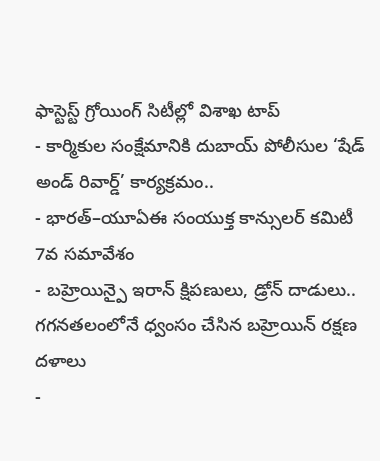ఫాస్టెస్ట్ గ్రోయింగ్ సిటీల్లో విశాఖ టాప్
- కార్మికుల సంక్షేమానికి దుబాయ్ పోలీసుల ‘షేడ్ అండ్ రివార్డ్’ కార్యక్రమం..
- భారత్–యూఏఈ సంయుక్త కాన్సులర్ కమిటీ 7వ సమావేశం
- బహ్రెయిన్పై ఇరాన్ క్షిపణులు, డ్రోన్ దాడులు.. గగనతలంలోనే ధ్వంసం చేసిన బహ్రెయిన్ రక్షణ దళాలు
-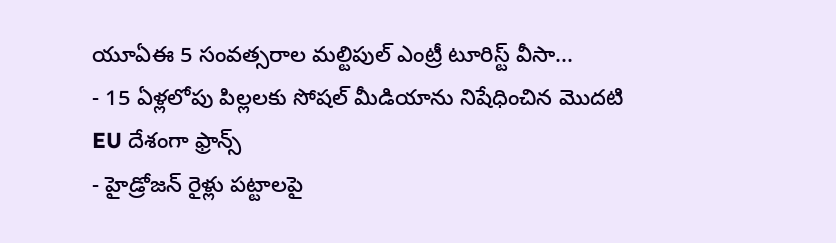యూఏఈ 5 సంవత్సరాల మల్టిపుల్ ఎంట్రీ టూరిస్ట్ వీసా...
- 15 ఏళ్లలోపు పిల్లలకు సోషల్ మీడియాను నిషేధించిన మొదటి EU దేశంగా ఫ్రాన్స్
- హైడ్రోజన్ రైళ్లు పట్టాలపై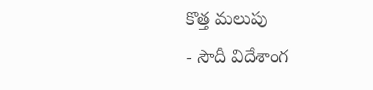కొత్త మలుపు
- సౌదీ విదేశాంగ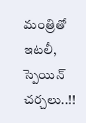మంత్రితో ఇటలీ, స్పెయిన్ చర్చలు..!!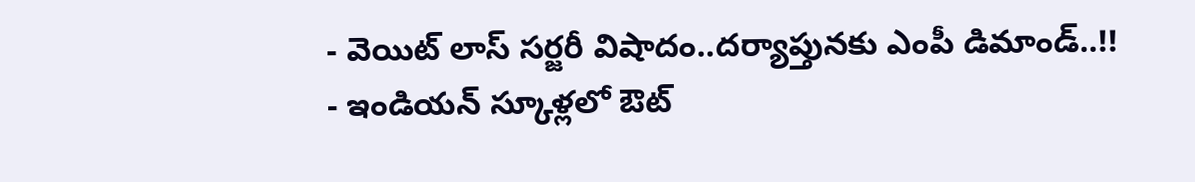- వెయిట్ లాస్ సర్జరీ విషాదం..దర్యాప్తునకు ఎంపీ డిమాండ్..!!
- ఇండియన్ స్కూళ్లలో ఔట్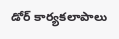డోర్ కార్యకలాపాలు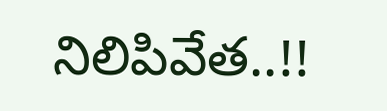నిలిపివేత..!!